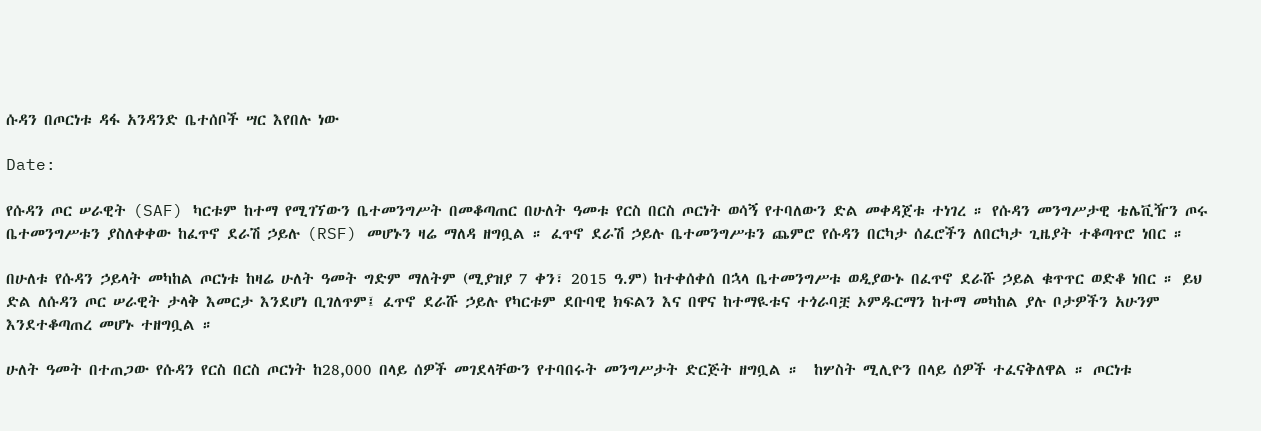ሱዳን በጦርነቱ ዳፋ አንዳንድ ቤተሰቦች ሣር እየበሉ ነው

Date:

የሱዳን ጦር ሠራዊት (SAF) ካርቱም ከተማ የሚገኘውን ቤተመንግሥት በመቆጣጠር በሁለት ዓመቱ የርስ በርስ ጦርነት ወሳኝ የተባለውን ድል መቀዳጀቱ ተነገረ ። የሱዳን መንግሥታዊ ቴሌቪዥን ጦሩ ቤተመንግሥቱን ያስለቀቀው ከፈጥኖ ደራሽ ኃይሉ (RSF) መሆኑን ዛሬ ማለዳ ዘግቧል ። ፈጥኖ ደራሽ ኃይሉ ቤተመንግሥቱን ጨምሮ የሱዳን በርካታ ሰፈሮችን ለበርካታ ጊዜያት ተቆጣጥሮ ነበር ።

በሁለቱ የሱዳን ኃይላት መካከል ጦርነቱ ከዛሬ ሁለት ዓመት ግድም ማለትም (ሚያዝያ 7 ቀን፣ 2015 ዓ.ም) ከተቀሰቀሰ በኋላ ቤተመንግሥቱ ወዲያውኑ በፈጥኖ ደራሹ ኃይል ቁጥጥር ወድቆ ነበር ። ይህ ድል ለሱዳን ጦር ሠራዊት ታላቅ እመርታ እንደሆነ ቢገለጥም፤ ፈጥኖ ደራሹ ኃይሉ የካርቱም ደቡባዊ ክፍልን እና በዋና ከተማዪቱና ተጎራባቿ ኦምዱርማን ከተማ መካከል ያሉ ቦታዎችን አሁንም እንደተቆጣጠረ መሆኑ ተዘግቧል ።

ሁለት ዓመት በተጠጋው የሱዳን የርስ በርስ ጦርነት ከ28,000 በላይ ሰዎች መገደላቸውን የተባበሩት መንግሥታት ድርጅት ዘግቧል ።  ከሦስት ሚሊዮን በላይ ሰዎች ተፈናቅለዋል ። ጦርነቱ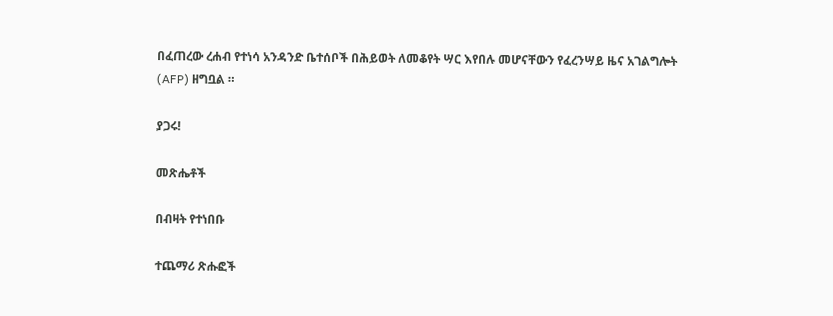በፈጠረው ረሐብ የተነሳ አንዳንድ ቤተሰቦች በሕይወት ለመቆየት ሣር እየበሉ መሆናቸውን የፈረንሣይ ዜና አገልግሎት (AFP) ዘግቧል ።

ያጋሩ!

መጽሔቶች

በብዛት የተነበቡ

ተጨማሪ ጽሑፎች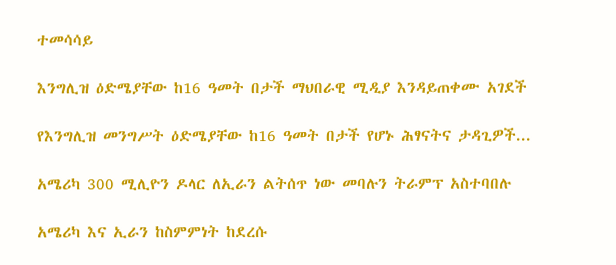ተመሳሳይ

እንግሊዝ ዕድሜያቸው ከ16 ዓመት በታች ማህበራዊ ሚዲያ እንዳይጠቀሙ አገደች

የእንግሊዝ መንግሥት ዕድሜያቸው ከ16 ዓመት በታች የሆኑ ሕፃናትና ታዳጊዎች...

አሜሪካ 300 ሚሊዮን ዶላር ለኢራን ልትሰጥ ነው መባሉን ትራምፕ አስተባበሉ

አሜሪካ እና ኢራን ከስምምነት ከደረሱ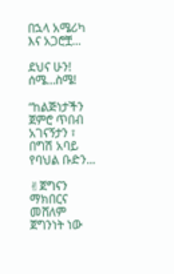በኋላ አሜሪካ እና አጋሮቿ...

ደህና ሁን! ሰሜ…ስሜ!

“ከልጅነታችን ጀምሮ ጥበብ አገናኝታን ፣ በግሽ አባይ የባህል ቡድን...

✌ጀግናን ማክበርና መሸለም ጀግንነት ነው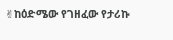✌ከዕድሜው የገዘፈው የታሪኩ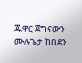ጁዋር ጀግናውን ሙሉጌታ ከበደን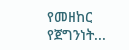የመዘከር የጀግንነት...